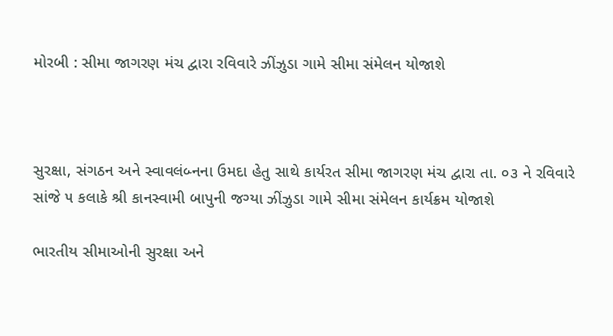મોરબી : સીમા જાગરણ મંચ દ્વારા રવિવારે ઝીંઝુડા ગામે સીમા સંમેલન યોજાશે



સુરક્ષા, સંગઠન અને સ્વાવલંબ્નના ઉમદા હેતુ સાથે કાર્યરત સીમા જાગરણ મંચ દ્વારા તા. ૦૩ ને રવિવારે સાંજે ૫ કલાકે શ્રી કાનસ્વામી બાપુની જગ્યા ઝીંઝુડા ગામે સીમા સંમેલન કાર્યક્રમ યોજાશે

ભારતીય સીમાઓની સુરક્ષા અને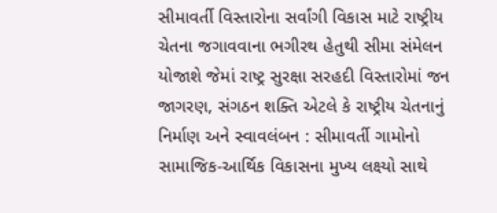સીમાવર્તી વિસ્તારોના સર્વાંગી વિકાસ માટે રાષ્ટ્રીય ચેતના જગાવવાના ભગીરથ હેતુથી સીમા સંમેલન યોજાશે જેમાં રાષ્ટ્ર સુરક્ષા સરહદી વિસ્તારોમાં જન જાગરણ, સંગઠન શક્તિ એટલે કે રાષ્ટ્રીય ચેતનાનું નિર્માણ અને સ્વાવલંબન : સીમાવર્તી ગામોનો સામાજિક-આર્થિક વિકાસના મુખ્ય લક્ષ્યો સાથે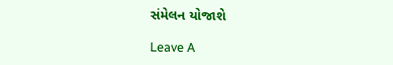સંમેલન યોજાશે

Leave A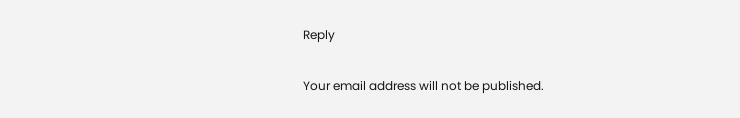Reply

Your email address will not be published.